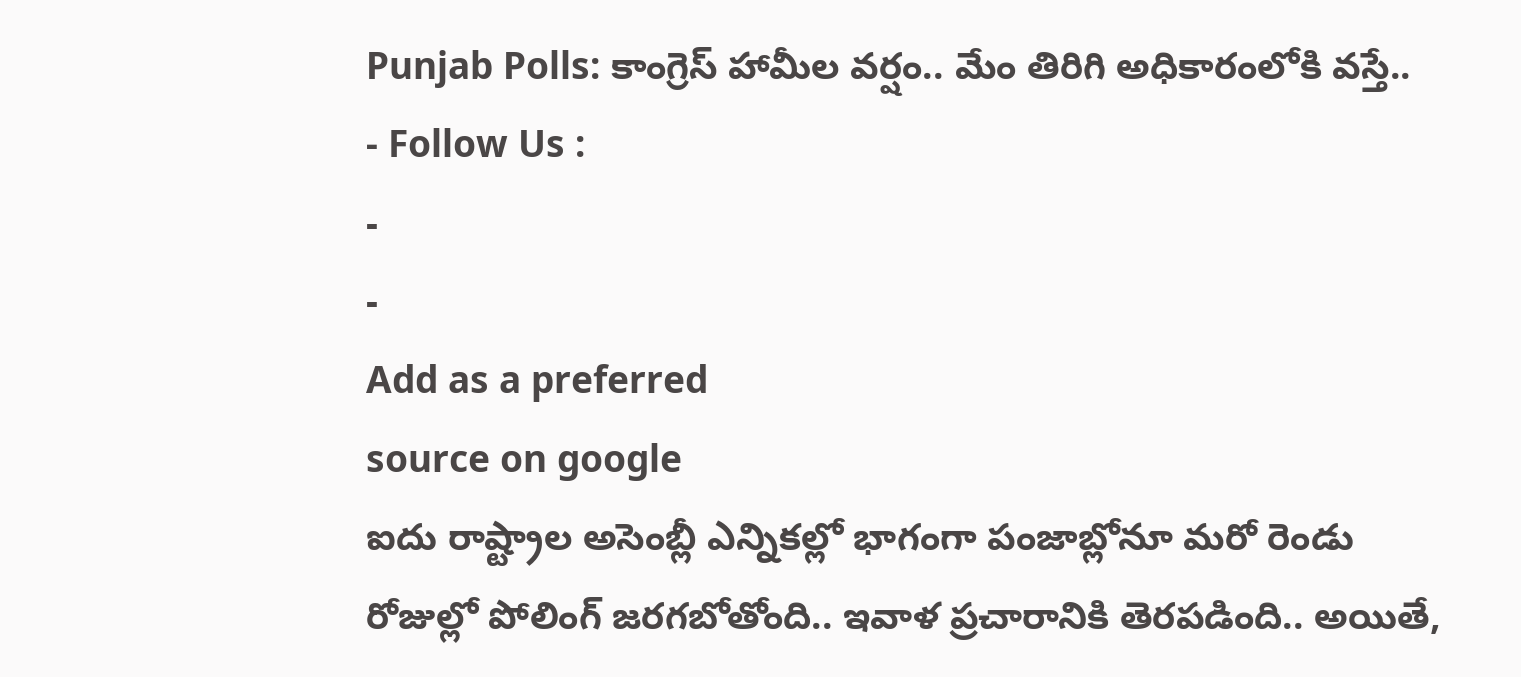Punjab Polls: కాంగ్రెస్ హామీల వర్షం.. మేం తిరిగి అధికారంలోకి వస్తే..
- Follow Us :
-
-
Add as a preferred
source on google
ఐదు రాష్ట్రాల అసెంబ్లీ ఎన్నికల్లో భాగంగా పంజాబ్లోనూ మరో రెండు రోజుల్లో పోలింగ్ జరగబోతోంది.. ఇవాళ ప్రచారానికి తెరపడింది.. అయితే,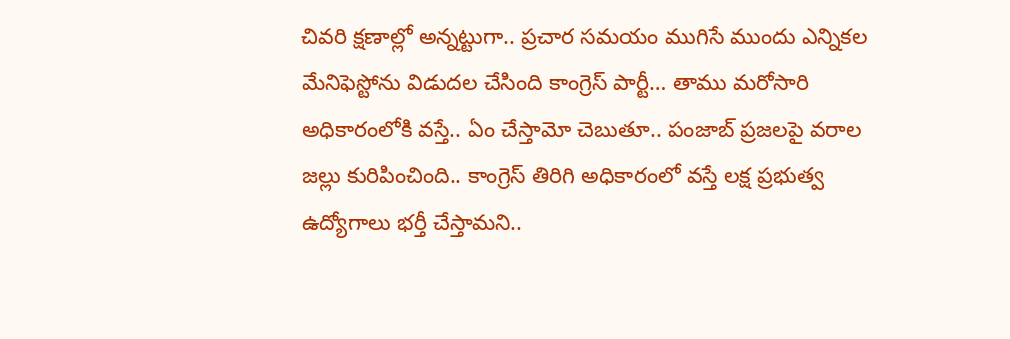చివరి క్షణాల్లో అన్నట్టుగా.. ప్రచార సమయం ముగిసే ముందు ఎన్నికల మేనిఫెస్టోను విడుదల చేసింది కాంగ్రెస్ పార్టీ… తాము మరోసారి అధికారంలోకి వస్తే.. ఏం చేస్తామో చెబుతూ.. పంజాబ్ ప్రజలపై వరాల జల్లు కురిపించింది.. కాంగ్రెస్ తిరిగి అధికారంలో వస్తే లక్ష ప్రభుత్వ ఉద్యోగాలు భర్తీ చేస్తామని..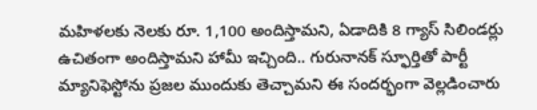మహిళలకు నెలకు రూ. 1,100 అందిస్తామని, ఏడాదికి 8 గ్యాస్ సిలిండర్లు ఉచితంగా అందిస్తామని హామీ ఇచ్చింది.. గురునానక్ స్ఫూర్తితో పార్టీ మ్యానిఫెస్టోను ప్రజల ముందుకు తెచ్చామని ఈ సందర్భంగా వెల్లడించారు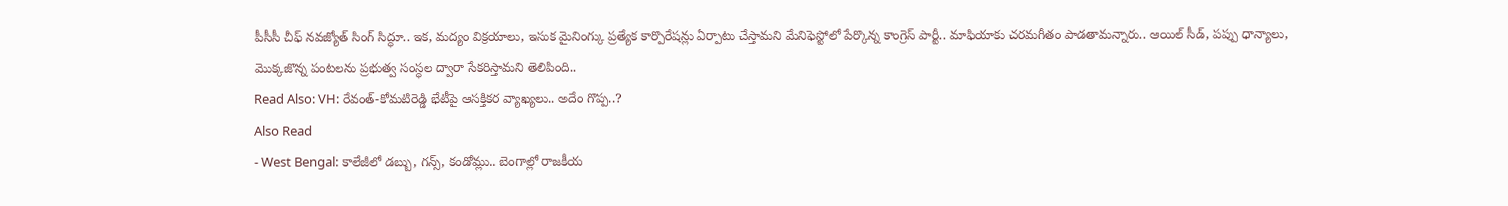పీసీసీ చీఫ్ నవజ్యోత్ సింగ్ సిద్ధూ.. ఇక, మద్యం విక్రయాలు, ఇసుక మైనింగ్కు ప్రత్యేక కార్పొరేషన్లు ఏర్పాటు చేస్తామని మేనిఫెస్టోలో పేర్కొన్న కాంగ్రెస్ పార్టీ.. మాఫియాకు చరమగీతం పాడతామన్నారు.. ఆయిల్ సీడ్, పప్పు ధాన్యాలు, మొక్కజొన్న పంటలను ప్రభుత్వ సంస్ధల ద్వారా సేకరిస్తామని తెలిపింది..
Read Also: VH: రేవంత్-కోమటిరెడ్డి భేటీపై ఆసక్తికర వ్యాఖ్యలు.. అదేం గొప్ప..?
Also Read
- West Bengal: కాలేజీలో డబ్బు, గన్స్, కండోమ్లు.. బెంగాల్లో రాజకీయ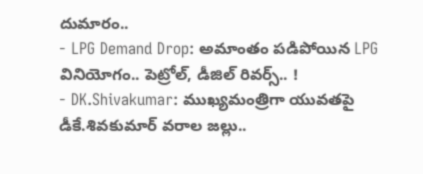దుమారం..
- LPG Demand Drop: అమాంతం పడిపోయిన LPG వినియోగం.. పెట్రోల్, డీజిల్ రివర్స్.. !
- DK.Shivakumar: ముఖ్యమంత్రిగా యువతపై డీకే.శివకుమార్ వరాల జల్లు..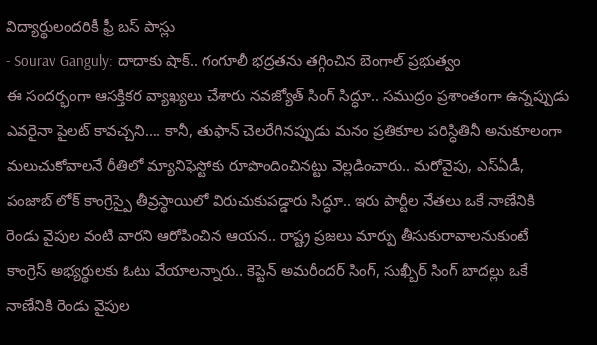విద్యార్థులందరికీ ఫ్రీ బస్ పాస్లు
- Sourav Ganguly: దాదాకు షాక్.. గంగూలీ భద్రతను తగ్గించిన బెంగాల్ ప్రభుత్వం
ఈ సందర్భంగా ఆసక్తికర వ్యాఖ్యలు చేశారు నవజ్యోత్ సింగ్ సిద్ధూ.. సముద్రం ప్రశాంతంగా ఉన్నప్పుడు ఎవరైనా పైలట్ కావచ్చని…. కానీ, తుఫాన్ చెలరేగినప్పుడు మనం ప్రతికూల పరిస్ధితినీ అనుకూలంగా మలుచుకోవాలనే రీతిలో మ్యానిఫెస్టోకు రూపొందించినట్టు వెల్లడించారు.. మరోవైపు, ఎస్ఏడీ, పంజాబ్ లోక్ కాంగ్రెస్పై తీవ్రస్థాయిలో విరుచుకుపడ్డారు సిద్ధూ.. ఇరు పార్టీల నేతలు ఒకే నాణేనికి రెండు వైపుల వంటి వారని ఆరోపించిన ఆయన.. రాష్ట్ర ప్రజలు మార్పు తీసుకురావాలనుకుంటే కాంగ్రెస్ అభ్యర్థులకు ఓటు వేయాలన్నారు.. కెప్టెన్ అమరీందర్ సింగ్, సుఖ్బీర్ సింగ్ బాదల్లు ఒకే నాణేనికి రెండు వైపుల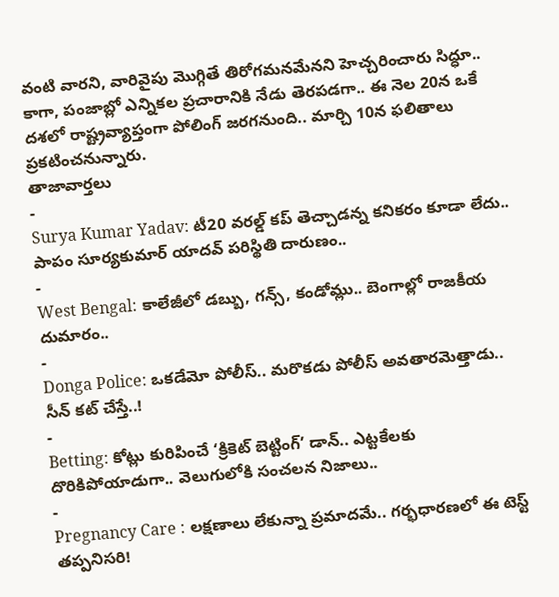వంటి వారని, వారివైపు మొగ్గితే తిరోగమనమేనని హెచ్చరించారు సిద్ధూ.. కాగా, పంజాబ్లో ఎన్నికల ప్రచారానికి నేడు తెరపడగా.. ఈ నెల 20న ఒకే దశలో రాష్ట్రవ్యాప్తంగా పోలింగ్ జరగనుంది.. మార్చి 10న ఫలితాలు ప్రకటించనున్నారు.
తాజావార్తలు
-
Surya Kumar Yadav: టీ20 వరల్డ్ కప్ తెచ్చాడన్న కనికరం కూడా లేదు.. పాపం సూర్యకుమార్ యాదవ్ పరిస్థితి దారుణం..
-
West Bengal: కాలేజీలో డబ్బు, గన్స్, కండోమ్లు.. బెంగాల్లో రాజకీయ దుమారం..
-
Donga Police: ఒకడేమో పోలీస్.. మరొకడు పోలీస్ అవతారమెత్తాడు.. సీన్ కట్ చేస్తే..!
-
Betting: కోట్లు కురిపించే ‘క్రికెట్ బెట్టింగ్’ డాన్.. ఎట్టకేలకు దొరికిపోయాడుగా.. వెలుగులోకి సంచలన నిజాలు..
-
Pregnancy Care : లక్షణాలు లేకున్నా ప్రమాదమే.. గర్భధారణలో ఈ టెస్ట్ తప్పనిసరి!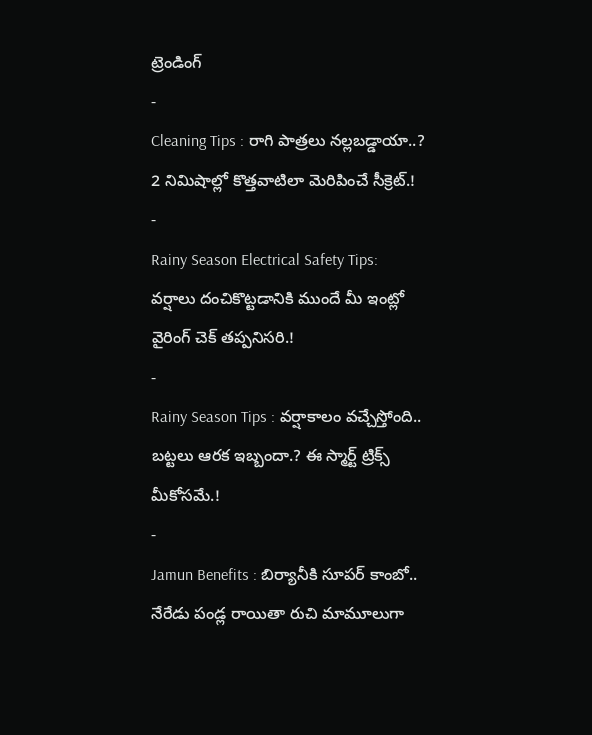ట్రెండింగ్
-
Cleaning Tips : రాగి పాత్రలు నల్లబడ్డాయా..? 2 నిమిషాల్లో కొత్తవాటిలా మెరిపించే సీక్రెట్.!
-
Rainy Season Electrical Safety Tips: వర్షాలు దంచికొట్టడానికి ముందే మీ ఇంట్లో వైరింగ్ చెక్ తప్పనిసరి.!
-
Rainy Season Tips : వర్షాకాలం వచ్చేస్తోంది.. బట్టలు ఆరక ఇబ్బందా.? ఈ స్మార్ట్ ట్రిక్స్ మీకోసమే.!
-
Jamun Benefits : బిర్యానీకి సూపర్ కాంబో.. నేరేడు పండ్ల రాయితా రుచి మామూలుగా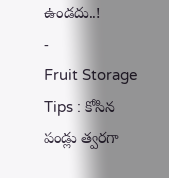ఉండదు..!
-
Fruit Storage Tips : కోసిన పండ్లు త్వరగా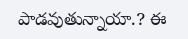పాడవుతున్నాయా.? ఈ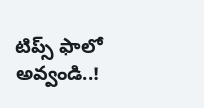టిప్స్ ఫాలో అవ్వండి..!